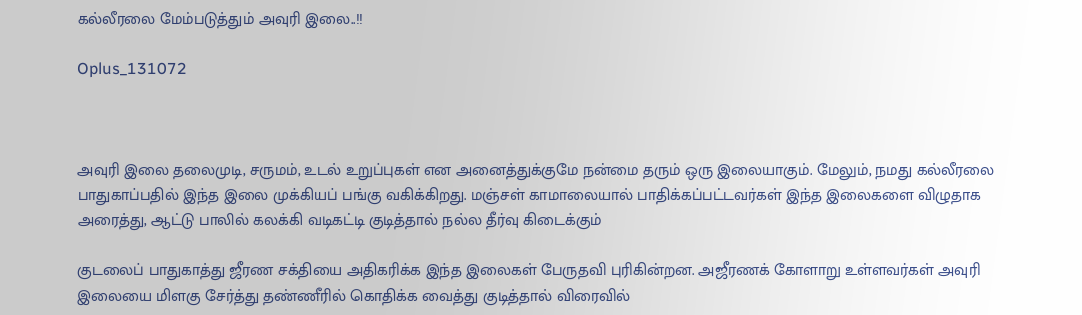கல்லீரலை மேம்படுத்தும் அவுரி இலை..!!

Oplus_131072



அவுரி இலை தலைமுடி, சருமம், உடல் உறுப்புகள் என அனைத்துக்குமே நன்மை தரும் ஒரு இலையாகும். மேலும், நமது கல்லீரலை பாதுகாப்பதில் இந்த இலை முக்கியப் பங்கு வகிக்கிறது. மஞ்சள் காமாலையால் பாதிக்கப்பட்டவர்கள் இந்த இலைகளை விழுதாக அரைத்து, ஆட்டு பாலில் கலக்கி வடிகட்டி குடித்தால் நல்ல தீர்வு கிடைக்கும்

குடலைப் பாதுகாத்து ஜீரண சக்தியை அதிகரிக்க இந்த இலைகள் பேருதவி புரிகின்றன. அஜீரணக் கோளாறு உள்ளவர்கள் அவுரி இலையை மிளகு சேர்த்து தண்ணீரில் கொதிக்க வைத்து குடித்தால் விரைவில்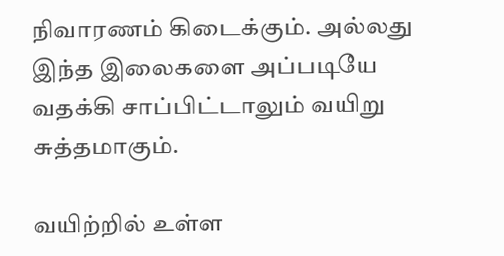நிவாரணம் கிடைக்கும். அல்லது இந்த இலைகளை அப்படியே வதக்கி சாப்பிட்டாலும் வயிறு சுத்தமாகும்.

வயிற்றில் உள்ள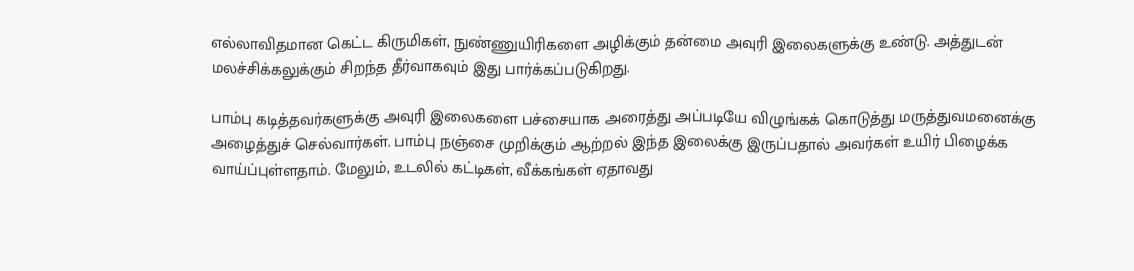எல்லாவிதமான கெட்ட கிருமிகள், நுண்ணுயிரிகளை அழிக்கும் தன்மை அவுரி இலைகளுக்கு உண்டு. அத்துடன் மலச்சிக்கலுக்கும் சிறந்த தீர்வாகவும் இது பார்க்கப்படுகிறது.

பாம்பு கடித்தவர்களுக்கு அவுரி இலைகளை பச்சையாக அரைத்து அப்படியே விழுங்கக் கொடுத்து மருத்துவமனைக்கு அழைத்துச் செல்வார்கள். பாம்பு நஞ்சை முறிக்கும் ஆற்றல் இந்த இலைக்கு இருப்பதால் அவர்கள் உயிர் பிழைக்க வாய்ப்புள்ளதாம். மேலும், உடலில் கட்டிகள், வீக்கங்கள் ஏதாவது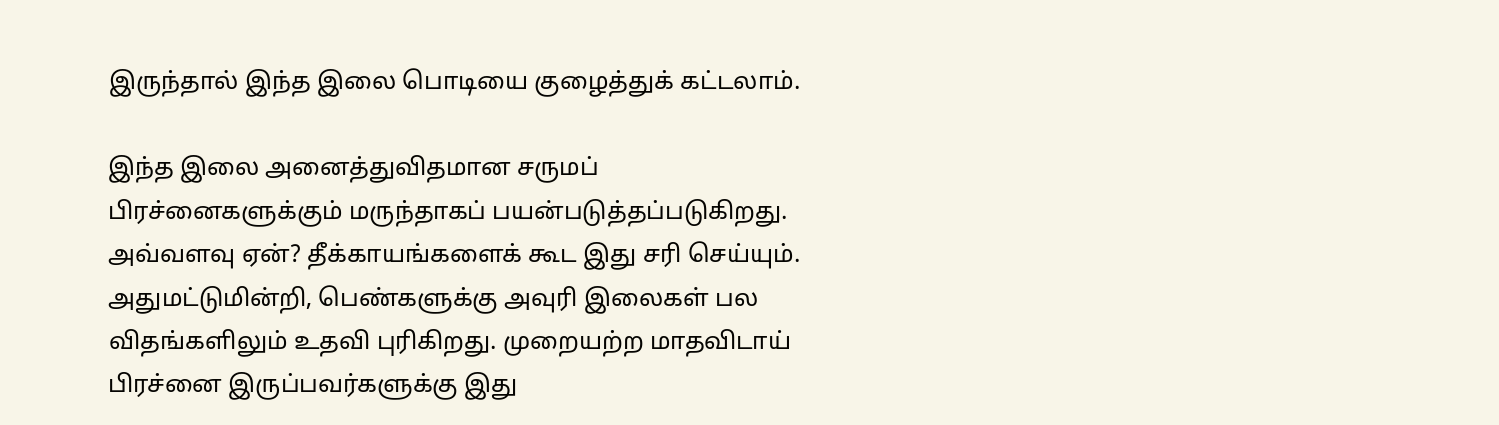இருந்தால் இந்த இலை பொடியை குழைத்துக் கட்டலாம்.

இந்த இலை அனைத்துவிதமான சருமப் பிரச்னைகளுக்கும் மருந்தாகப் பயன்படுத்தப்படுகிறது. அவ்வளவு ஏன்? தீக்காயங்களைக் கூட இது சரி செய்யும். அதுமட்டுமின்றி, பெண்களுக்கு அவுரி இலைகள் பல விதங்களிலும் உதவி புரிகிறது. முறையற்ற மாதவிடாய் பிரச்னை இருப்பவர்களுக்கு இது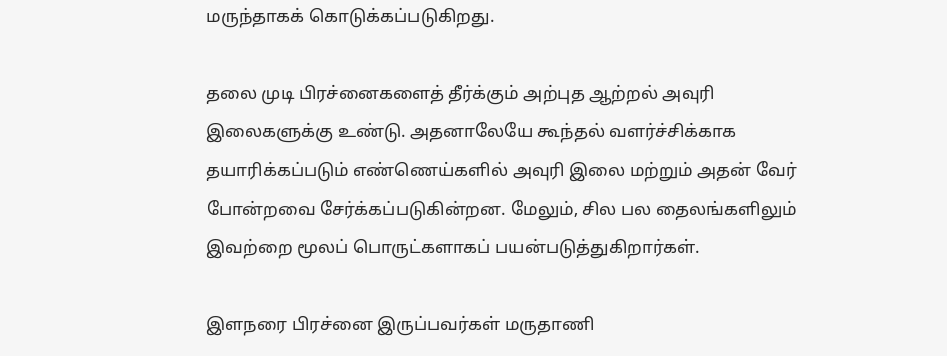மருந்தாகக் கொடுக்கப்படுகிறது.

தலை முடி பிரச்னைகளைத் தீர்க்கும் அற்புத ஆற்றல் அவுரி இலைகளுக்கு உண்டு. அதனாலேயே கூந்தல் வளர்ச்சிக்காக தயாரிக்கப்படும் எண்ணெய்களில் அவுரி இலை மற்றும் அதன் வேர் போன்றவை சேர்க்கப்படுகின்றன. மேலும், சில பல தைலங்களிலும் இவற்றை மூலப் பொருட்களாகப் பயன்படுத்துகிறார்கள்.

இளநரை பிரச்னை இருப்பவர்கள் மருதாணி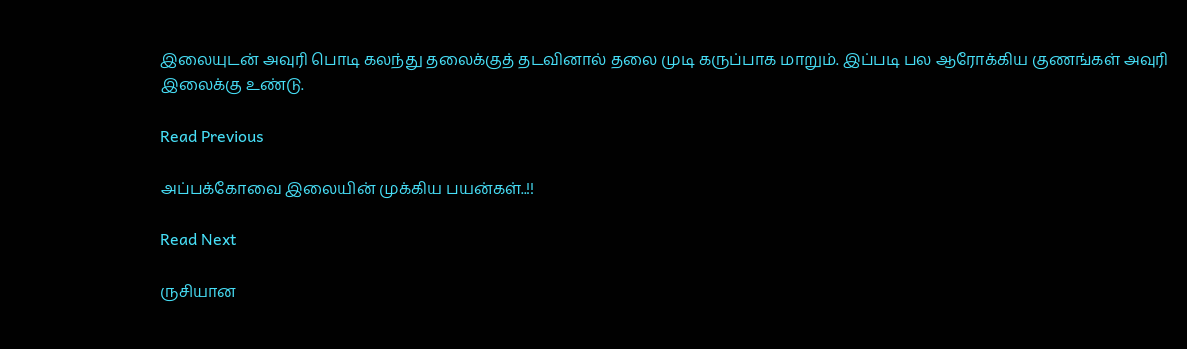இலையுடன் அவுரி பொடி கலந்து தலைக்குத் தடவினால் தலை முடி கருப்பாக மாறும். இப்படி பல ஆரோக்கிய குணங்கள் அவுரி இலைக்கு உண்டு.

Read Previous

அப்பக்கோவை இலையின் முக்கிய பயன்கள்..!!

Read Next

ருசியான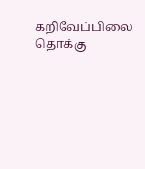கறிவேப்பிலை தொக்கு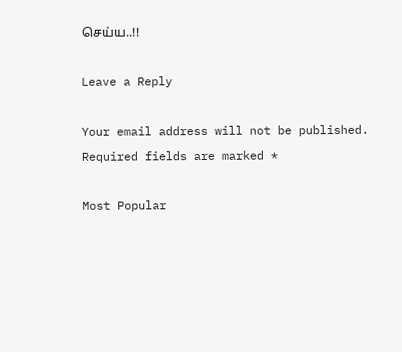செய்ய..!!

Leave a Reply

Your email address will not be published. Required fields are marked *

Most Popular